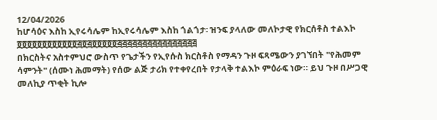12/04/2026
ከሆሳዕና እስከ ኢየሩሳሌም ከኢየሩሳሌም እስከ ጎልጎታ፡ ዝንፍ ያላለው መለኮታዊ የክርሰቶስ ተልእኮ
፬፬፬፬፬፬፬፬፬፬፬፬፭፬፭፬፬፬፬፬፭፭፭፭፭፭፭፭፭፭፭፭፭፭፭፭
በክርስትና አስተምህሮ ውስጥ የጌታችን የኢየሱስ ክርስቶስ የማዳን ጉዞ ፍጻሜውን ያገኘበት "የሕመም ሳምንት" (ሰሙነ ሕመማት) የሰው ልጅ ታሪክ የተቀየረበት የታላቅ ተልእኮ ምዕራፍ ነው። ይህ ጉዞ በሥጋዊ መለኪያ ጥቂት ኪሎ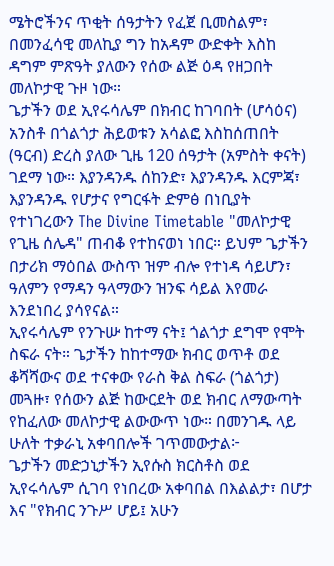ሜትሮችንና ጥቂት ሰዓታትን የፈጀ ቢመስልም፣ በመንፈሳዊ መለኪያ ግን ከአዳም ውድቀት እስከ ዳግም ምጽዓት ያለውን የሰው ልጅ ዕዳ የዘጋበት መለኮታዊ ጉዞ ነው።
ጌታችን ወደ ኢየሩሳሌም በክብር ከገባበት (ሆሳዕና) አንስቶ በጎልጎታ ሕይወቱን አሳልፎ እስከሰጠበት (ዓርብ) ድረስ ያለው ጊዜ 120 ሰዓታት (አምስት ቀናት) ገደማ ነው። እያንዳንዱ ሰከንድ፣ እያንዳንዱ እርምጃ፣ እያንዳንዱ የሆታና የግርፋት ድምፅ በነቢያት የተነገረውን The Divine Timetable "መለኮታዊ የጊዜ ሰሌዳ" ጠብቆ የተከናወነ ነበር። ይህም ጌታችን በታሪክ ማዕበል ውስጥ ዝም ብሎ የተነዳ ሳይሆን፣ ዓለምን የማዳን ዓላማውን ዝንፍ ሳይል እየመራ እንደነበረ ያሳየናል።
ኢየሩሳሌም የንጉሡ ከተማ ናት፤ ጎልጎታ ደግሞ የሞት ስፍራ ናት። ጌታችን ከከተማው ክብር ወጥቶ ወደ ቆሻሻውና ወደ ተናቀው የራስ ቅል ስፍራ (ጎልጎታ) መጓዙ፣ የሰውን ልጅ ከውርደት ወደ ክብር ለማውጣት የከፈለው መለኮታዊ ልውውጥ ነው። በመንገዱ ላይ ሁለት ተቃራኒ አቀባበሎች ገጥመውታል፦
ጌታችን መድኃኒታችን ኢየሱስ ክርስቶስ ወደ ኢየሩሳሌም ሲገባ የነበረው አቀባበል በእልልታ፣ በሆታ እና "የክብር ንጉሥ ሆይ፤ አሁን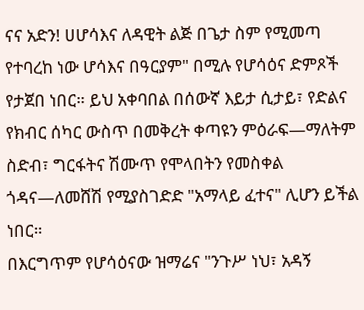ናና አድን! ሀሆሳእና ለዳዊት ልጅ በጌታ ስም የሚመጣ የተባረከ ነው ሆሳእና በዓርያም" በሚሉ የሆሳዕና ድምጾች የታጀበ ነበር። ይህ አቀባበል በሰውኛ እይታ ሲታይ፣ የድልና የክብር ሰካር ውስጥ በመቅረት ቀጣዩን ምዕራፍ—ማለትም ስድብ፣ ግርፋትና ሽሙጥ የሞላበትን የመስቀል ጎዳና—ለመሸሽ የሚያስገድድ "አማላይ ፈተና" ሊሆን ይችል ነበር።
በእርግጥም የሆሳዕናው ዝማሬና "ንጉሥ ነህ፣ አዳኝ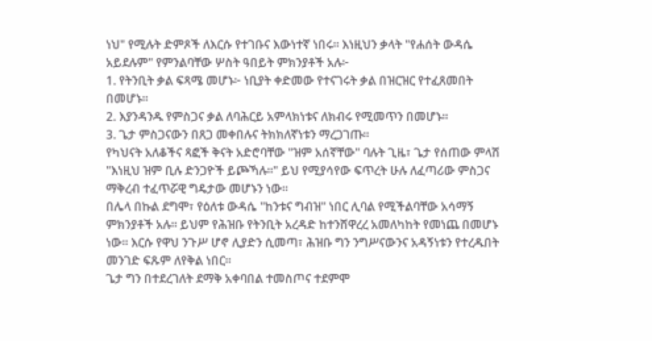ነህ" የሚሉት ድምጾች ለእርሱ የተገቡና እውነተኛ ነበሩ። እነዚህን ቃላት "የሐሰት ውዳሴ አይደሉም" የምንልባቸው ሦስት ዓበይት ምክንያቶች አሉ፦
1. የትንቢት ቃል ፍጻሜ መሆኑ፦ ነቢያት ቀድመው የተናገሩት ቃል በዝርዝር የተፈጸመበት በመሆኑ።
2. እያንዳንዱ የምስጋና ቃል ለባሕርይ አምላክነቱና ለክብሩ የሚመጥን በመሆኑ።
3. ጌታ ምስጋናውን በጸጋ መቀበሉና ትክክለኛነቱን ማረጋገጡ።
የካህናት አለቆችና ጻፎች ቅናት አድሮባቸው "ዝም አሰኛቸው" ባሉት ጊዜ፣ ጌታ የሰጠው ምላሽ "እነዚህ ዝም ቢሉ ድንጋዮች ይጮኻሉ።" ይህ የሚያሳየው ፍጥረት ሁሉ ለፈጣሪው ምስጋና ማቅረብ ተፈጥሯዊ ግዴታው መሆኑን ነው።
በሌላ በኩል ደግሞ፣ የዕለቱ ውዳሴ "ከንቱና ግብዝ" ነበር ሊባል የሚችልባቸው አሳማኝ ምክንያቶች አሉ። ይህም የሕዝቡ የትንቢት አረዳድ ከተንሸዋረረ አመለካከት የመነጨ በመሆኑ ነው። እርሱ የዋህ ንጉሥ ሆኖ ሊያድን ሲመጣ፣ ሕዝቡ ግን ንግሥናውንና አዳኝነቱን የተረዱበት መንገድ ፍጹም ለየቅል ነበር።
ጌታ ግን በተደረገለት ደማቅ አቀባበል ተመስጦና ተደምሞ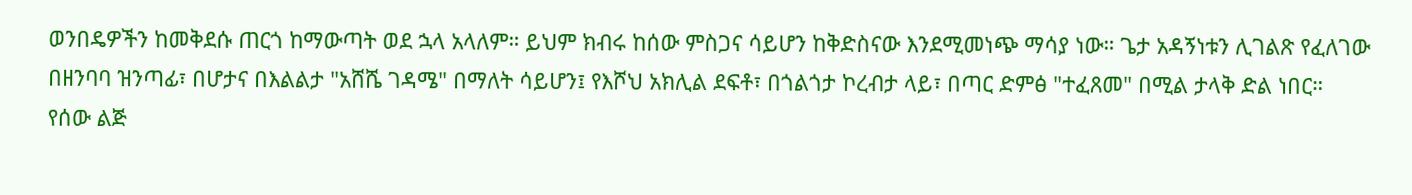ወንበዴዎችን ከመቅደሱ ጠርጎ ከማውጣት ወደ ኋላ አላለም። ይህም ክብሩ ከሰው ምስጋና ሳይሆን ከቅድስናው እንደሚመነጭ ማሳያ ነው። ጌታ አዳኝነቱን ሊገልጽ የፈለገው በዘንባባ ዝንጣፊ፣ በሆታና በእልልታ "አሸሼ ገዳሜ" በማለት ሳይሆን፤ የእሾህ አክሊል ደፍቶ፣ በጎልጎታ ኮረብታ ላይ፣ በጣር ድምፅ "ተፈጸመ" በሚል ታላቅ ድል ነበር።
የሰው ልጅ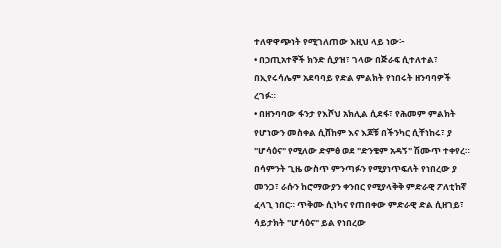ተለዋዋጭነት የሚገለጠው እዚህ ላይ ነው፦
• በኃጢአተኞች ክንድ ሲያዝ፣ ገላው በጅራፍ ሲተለተል፣ በኢየሩሳሌም አደባባይ የድል ምልክት የነበሩት ዘንባባዎች ረገፉ።
• በዘንባባው ፋንታ የእሾህ አክሊል ሲደፋ፣ የሕመም ምልክት የሆነውን መስቀል ሲሸከም እና እጆቹ በችንካር ሲቸነከሩ፣ ያ "ሆሳዕና" የሚለው ድምፅ ወደ "ድንቄም አዳኝ" ሽሙጥ ተቀየረ።
በሳምንት ጊዜ ውስጥ ምንጣፉን የሚያነጥፍለት የነበረው ያ መንጋ፣ ራሱን ከሮማውያን ቀንበር የሚያላቅቅ ምድራዊ ፖለቲከኛ ፈላጊ ነበር። ጥቅሙ ሲነካና የጠበቀው ምድራዊ ድል ሲዘገይ፣ ሳይታክት "ሆሳዕና" ይል የነበረው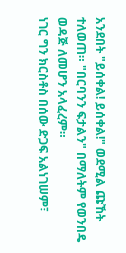አንደበት "ይሰቀል! ይሰቀል!" ወደሚል ጩኸት ተለወጠ። "በርባንን ፍታልን" በማለትም የወንበዴ ወዳጅ ለመሆን አላፈረም።
ነገር ግን ክርስቶስ በሰው ድጋፍ አልነገሠም፣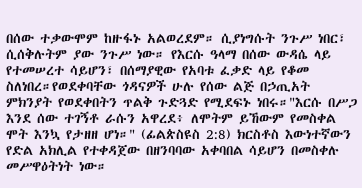በሰው ተቃውሞም ከዙፋኑ አልወረደም። ሲያነግሱት ንጉሥ ነበር፣ ሲሰቅሉትም ያው ንጉሥ ነው። የእርሱ ዓላማ በሰው ውዳሴ ላይ የተመሠረተ ሳይሆን፣ በሰማያዊው የአባቱ ፈቃድ ላይ የቆመ ስለነበረ።የወደቀባቸው ጎዳናዎች ሁሉ የሰው ልጅ በኃጢአት ምክንያት የወደቀበትን ጥልቅ ጉድጓድ የሚደፍኑ ነበሩ።"እርሱ በሥጋ እንደ ሰው ተገኝቶ ራሱን አዋረደ፥ ለሞትም ይኸውም የመስቀል ሞት እንኳ የታዘዘ ሆነ።" (ፊልጵስዩስ 2:8) ክርስቶስ እውነተኛውን የድል አክሊል የተቀዳጀው በዘንባባው አቀባበል ሳይሆን በመስቀሉ መሥዋዕትነት ነው።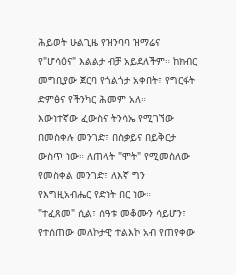ሕይወት ሁልጊዜ የዝንባባ ዝማሬና የ"ሆሳዕና" እልልታ ብቻ አይደለችም። ከክብር መግቢያው ጀርባ የጎልጎታ አቀበት፣ የግርፋት ድምፅና የችንካር ሕመም አለ።
እውነተኛው ፈውስና ትንሳኤ የሚገኘው በመስቀሉ መንገድ፣ በስቃይና በይቅርታ ውስጥ ነው። ለጠላት "ሞት" የሚመስለው የመስቀል መንገድ፣ ለእኛ ግን የእግዚአብሔር የድነት በር ነው።
"ተፈጸመ" ሲል፣ ሰዓቱ መቆሙን ሳይሆን፣ የተሰጠው መለኮታዊ ተልእኮ አብ የጠየቀው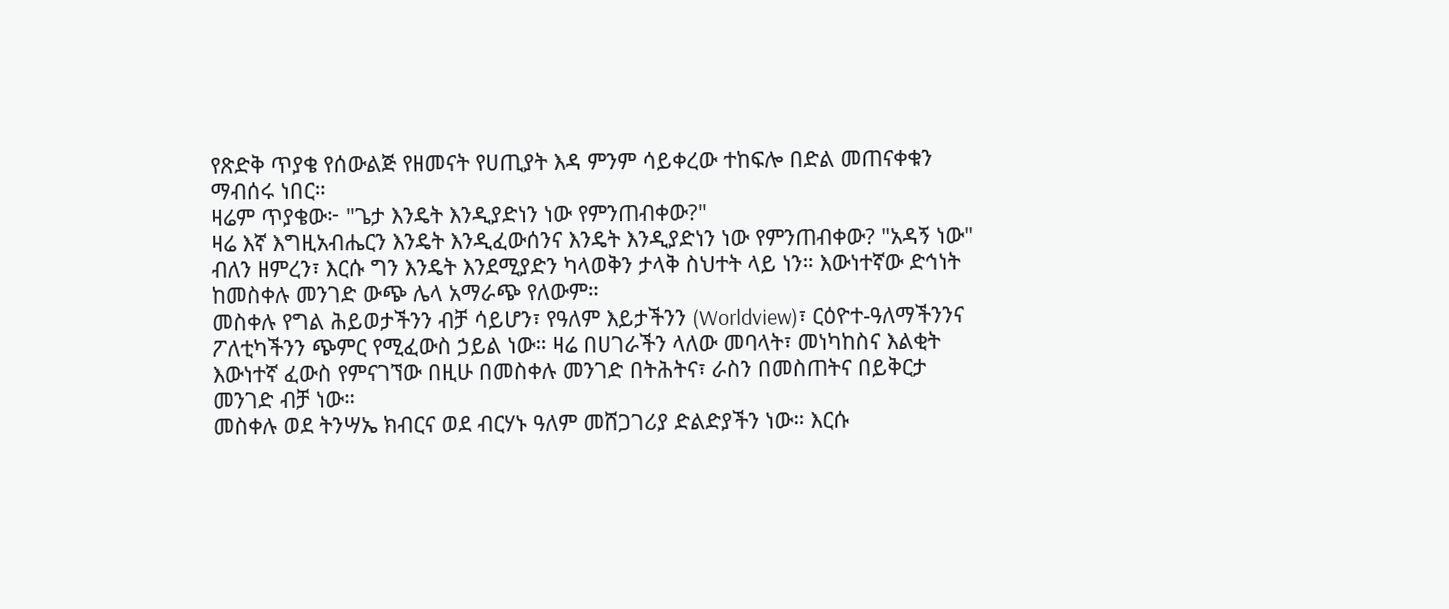የጽድቅ ጥያቄ የሰውልጅ የዘመናት የሀጢያት እዳ ምንም ሳይቀረው ተከፍሎ በድል መጠናቀቁን ማብሰሩ ነበር።
ዛሬም ጥያቄው፦ "ጌታ እንዴት እንዲያድነን ነው የምንጠብቀው?"
ዛሬ እኛ እግዚአብሔርን እንዴት እንዲፈውሰንና እንዴት እንዲያድነን ነው የምንጠብቀው? "አዳኝ ነው" ብለን ዘምረን፣ እርሱ ግን እንዴት እንደሚያድን ካላወቅን ታላቅ ስህተት ላይ ነን። እውነተኛው ድኅነት ከመስቀሉ መንገድ ውጭ ሌላ አማራጭ የለውም።
መስቀሉ የግል ሕይወታችንን ብቻ ሳይሆን፣ የዓለም እይታችንን (Worldview)፣ ርዕዮተ-ዓለማችንንና ፖለቲካችንን ጭምር የሚፈውስ ኃይል ነው። ዛሬ በሀገራችን ላለው መባላት፣ መነካከስና እልቂት እውነተኛ ፈውስ የምናገኘው በዚሁ በመስቀሉ መንገድ በትሕትና፣ ራስን በመስጠትና በይቅርታ መንገድ ብቻ ነው።
መስቀሉ ወደ ትንሣኤ ክብርና ወደ ብርሃኑ ዓለም መሸጋገሪያ ድልድያችን ነው። እርሱ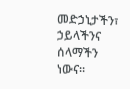መድኃኒታችን፣ ኃይላችንና ሰላማችን ነውና።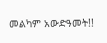መልካም አውድዓመት!!